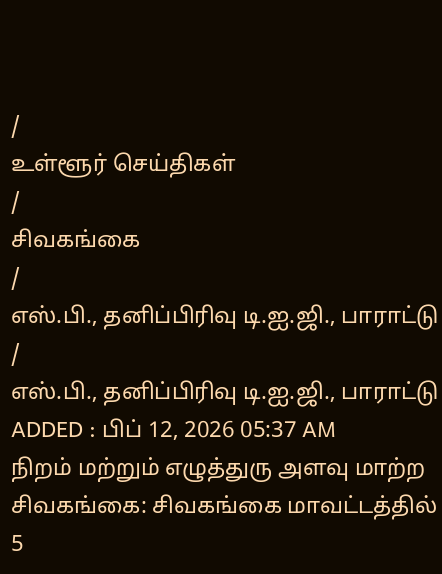/
உள்ளூர் செய்திகள்
/
சிவகங்கை
/
எஸ்.பி., தனிப்பிரிவு டி.ஐ.ஜி., பாராட்டு
/
எஸ்.பி., தனிப்பிரிவு டி.ஐ.ஜி., பாராட்டு
ADDED : பிப் 12, 2026 05:37 AM
நிறம் மற்றும் எழுத்துரு அளவு மாற்ற
சிவகங்கை: சிவகங்கை மாவட்டத்தில் 5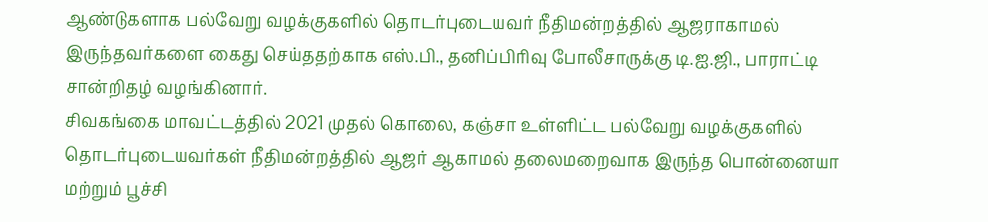ஆண்டுகளாக பல்வேறு வழக்குகளில் தொடர்புடையவர் நீதிமன்றத்தில் ஆஜராகாமல் இருந்தவர்களை கைது செய்ததற்காக எஸ்.பி., தனிப்பிரிவு போலீசாருக்கு டி.ஐ.ஜி., பாராட்டி சான்றிதழ் வழங்கினார்.
சிவகங்கை மாவட்டத்தில் 2021 முதல் கொலை, கஞ்சா உள்ளிட்ட பல்வேறு வழக்குகளில் தொடர்புடையவர்கள் நீதிமன்றத்தில் ஆஜர் ஆகாமல் தலைமறைவாக இருந்த பொன்னையா மற்றும் பூச்சி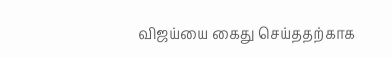விஜய்யை கைது செய்ததற்காக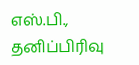எஸ்.பி., தனிப்பிரிவு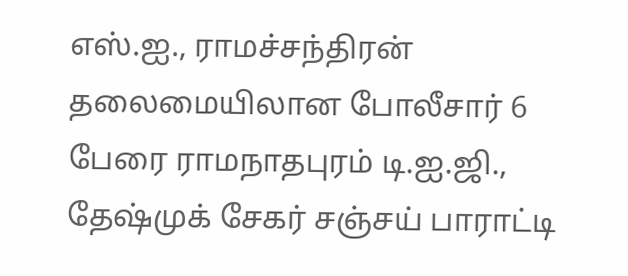எஸ்.ஐ., ராமச்சந்திரன் தலைமையிலான போலீசார் 6 பேரை ராமநாதபுரம் டி.ஐ.ஜி., தேஷ்முக் சேகர் சஞ்சய் பாராட்டி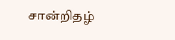சான்றிதழ்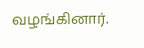வழங்கினார்.